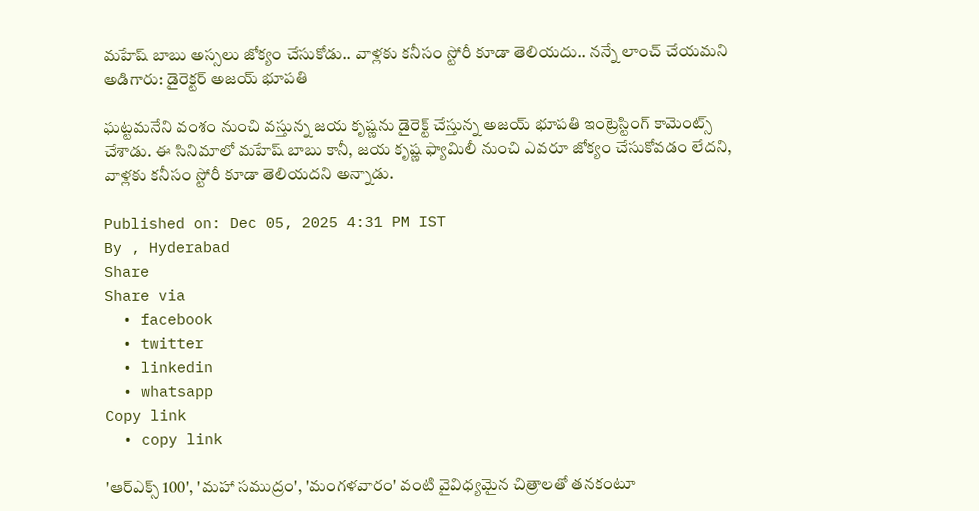మహేష్ బాబు అస్సలు జోక్యం చేసుకోడు.. వాళ్లకు కనీసం స్టోరీ కూడా తెలియదు.. నన్నే లాంచ్ చేయమని అడిగారు: డైరెక్టర్ అజయ్ భూపతి

ఘట్టమనేని వంశం నుంచి వస్తున్న జయ కృష్ణను డైరెక్ట్ చేస్తున్న అజయ్ భూపతి ఇంట్రెస్టింగ్ కామెంట్స్ చేశాడు. ఈ సినిమాలో మహేష్ బాబు కానీ, జయ కృష్ణ ఫ్యామిలీ నుంచి ఎవరూ జోక్యం చేసుకోవడం లేదని, వాళ్లకు కనీసం స్టోరీ కూడా తెలియదని అన్నాడు.

Published on: Dec 05, 2025 4:31 PM IST
By , Hyderabad
Share
Share via
  • facebook
  • twitter
  • linkedin
  • whatsapp
Copy link
  • copy link

'ఆర్ఎక్స్ 100', 'మహా సముద్రం', 'మంగళవారం' వంటి వైవిధ్యమైన చిత్రాలతో తనకంటూ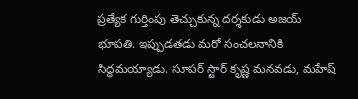ప్రత్యేక గుర్తింపు తెచ్చుకున్న దర్శకుడు అజయ్ భూపతి. ఇప్పుడతడు మరో సంచలనానికి సిద్ధమయ్యాడు. సూపర్ స్టార్ కృష్ణ మనవడు, మహేష్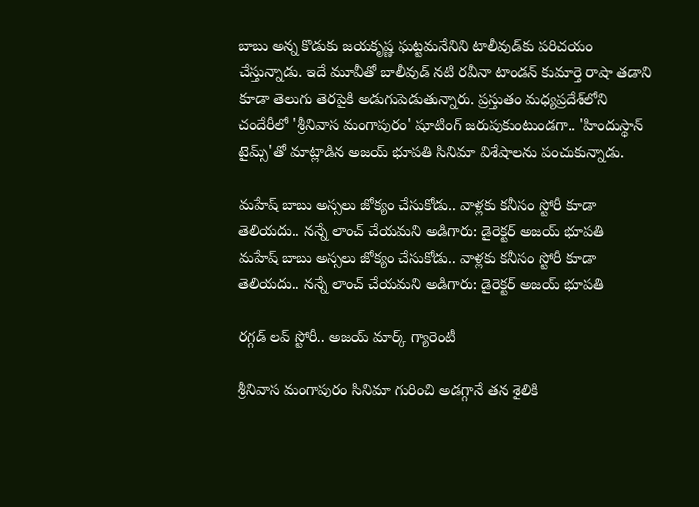బాబు అన్న కొడుకు జయకృష్ణ ఘట్టమనేనిని టాలీవుడ్‌కు పరిచయం చేస్తున్నాడు. ఇదే మూవీతో బాలీవుడ్ నటి రవీనా టాండన్ కుమార్తె రాషా తడాని కూడా తెలుగు తెరపైకి అడుగుపెడుతున్నారు. ప్రస్తుతం మధ్యప్రదేశ్‌లోని చందేరీలో 'శ్రీనివాస మంగాపురం' షూటింగ్ జరుపుకుంటుండగా.. 'హిందుస్థాన్ టైమ్స్'తో మాట్లాడిన అజయ్ భూపతి సినిమా విశేషాలను పంచుకున్నాడు.

మహేష్ బాబు అస్సలు జోక్యం చేసుకోడు.. వాళ్లకు కనీసం స్టోరీ కూడా తెలియదు.. నన్నే లాంచ్ చేయమని అడిగారు: డైరెక్టర్ అజయ్ భూపతి
మహేష్ బాబు అస్సలు జోక్యం చేసుకోడు.. వాళ్లకు కనీసం స్టోరీ కూడా తెలియదు.. నన్నే లాంచ్ చేయమని అడిగారు: డైరెక్టర్ అజయ్ భూపతి

రగ్గడ్ లవ్ స్టోరీ.. అజయ్ మార్క్ గ్యారెంటీ

శ్రీనివాస మంగాపురం సినిమా గురించి అడగ్గానే తన శైలికి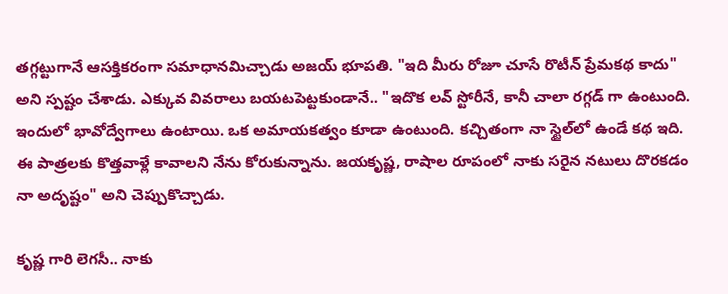తగ్గట్టుగానే ఆసక్తికరంగా సమాధానమిచ్చాడు అజయ్ భూపతి. "ఇది మీరు రోజూ చూసే రొటీన్ ప్రేమకథ కాదు" అని స్పష్టం చేశాడు. ఎక్కువ వివరాలు బయటపెట్టకుండానే.. "ఇదొక లవ్ స్టోరీనే, కానీ చాలా రగ్గడ్ గా ఉంటుంది. ఇందులో భావోద్వేగాలు ఉంటాయి. ఒక అమాయకత్వం కూడా ఉంటుంది. కచ్చితంగా నా స్టైల్‌లో ఉండే కథ ఇది. ఈ పాత్రలకు కొత్తవాళ్లే కావాలని నేను కోరుకున్నాను. జయకృష్ణ, రాషాల రూపంలో నాకు సరైన నటులు దొరకడం నా అదృష్టం" అని చెప్పుకొచ్చాడు.

కృష్ణ గారి లెగసీ.. నాకు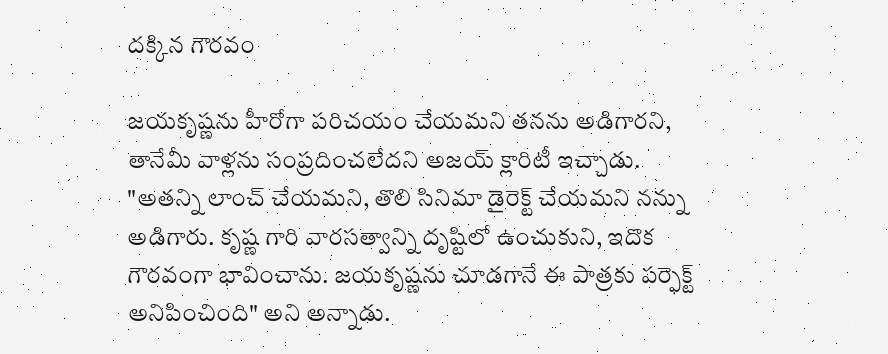దక్కిన గౌరవం

జయకృష్ణను హీరోగా పరిచయం చేయమని తనను అడిగారని, తానేమీ వాళ్లను సంప్రదించలేదని అజయ్ క్లారిటీ ఇచ్చాడు. "అతన్ని లాంచ్ చేయమని, తొలి సినిమా డైరెక్ట్ చేయమని నన్ను అడిగారు. కృష్ణ గారి వారసత్వాన్ని దృష్టిలో ఉంచుకుని, ఇదొక గౌరవంగా భావించాను. జయకృష్ణను చూడగానే ఈ పాత్రకు పర్ఫెక్ట్ అనిపించింది" అని అన్నాడు.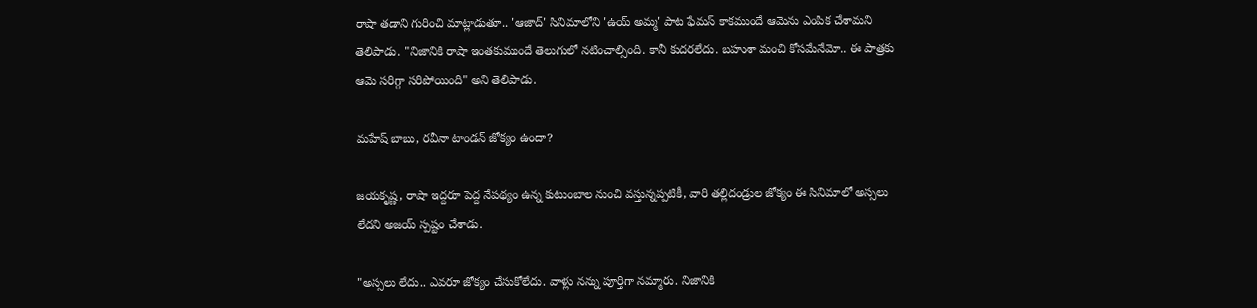రాషా తడాని గురించి మాట్లాడుతూ.. 'ఆజాద్' సినిమాలోని 'ఉయ్ అమ్మ' పాట ఫేమస్ కాకముందే ఆమెను ఎంపిక చేశామని తెలిపాడు. "నిజానికి రాషా ఇంతకుముందే తెలుగులో నటించాల్సింది. కానీ కుదరలేదు. బహుశా మంచి కోసమేనేమో.. ఈ పాత్రకు ఆమె సరిగ్గా సరిపోయింది" అని తెలిపాడు.

మహేష్ బాబు, రవీనా టాండన్ జోక్యం ఉందా?

జయకృష్ణ, రాషా ఇద్దరూ పెద్ద నేపథ్యం ఉన్న కుటుంబాల నుంచి వస్తున్నప్పటికీ, వారి తల్లిదండ్రుల జోక్యం ఈ సినిమాలో అస్సలు లేదని అజయ్ స్పష్టం చేశాడు.

"అస్సలు లేదు.. ఎవరూ జోక్యం చేసుకోలేదు. వాళ్లు నన్ను పూర్తిగా నమ్మారు. నిజానికి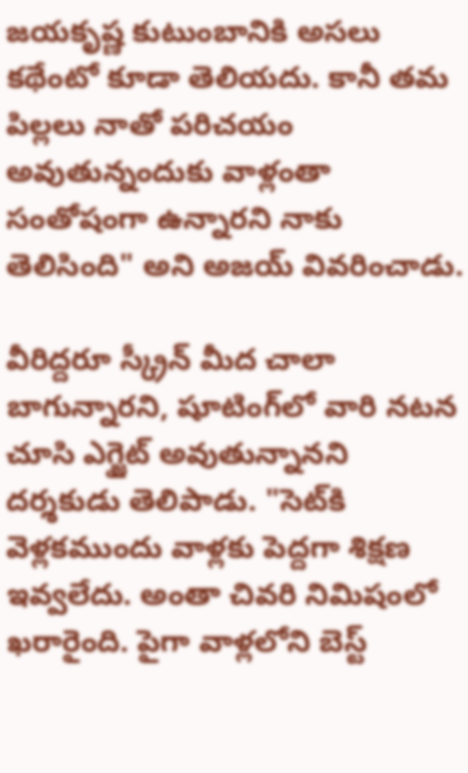జయకృష్ణ కుటుంబానికి అసలు కథేంటో కూడా తెలియదు. కానీ తమ పిల్లలు నాతో పరిచయం అవుతున్నందుకు వాళ్లంతా సంతోషంగా ఉన్నారని నాకు తెలిసింది" అని అజయ్ వివరించాడు.

వీరిద్దరూ స్క్రీన్ మీద చాలా బాగున్నారని, షూటింగ్‌లో వారి నటన చూసి ఎగ్జైట్ అవుతున్నానని దర్శకుడు తెలిపాడు. "సెట్‌కి వెళ్లకముందు వాళ్లకు పెద్దగా శిక్షణ ఇవ్వలేదు. అంతా చివరి నిమిషంలో ఖరారైంది. పైగా వాళ్లలోని బెస్ట్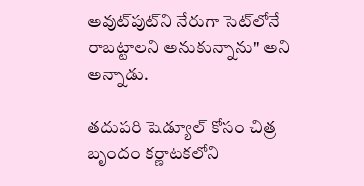అవుట్‌పుట్‌ని నేరుగా సెట్‌లోనే రాబట్టాలని అనుకున్నాను" అని అన్నాడు.

తదుపరి షెడ్యూల్ కోసం చిత్ర బృందం కర్ణాటకలోని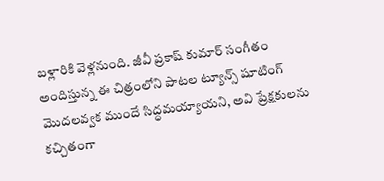బళ్లారికి వెళ్లనుంది. జీవీ ప్రకాష్ కుమార్ సంగీతం అందిస్తున్న ఈ చిత్రంలోని పాటల ట్యూన్స్ షూటింగ్ మొదలవ్వక ముందే సిద్ధమయ్యాయని, అవి ప్రేక్షకులను కచ్చితంగా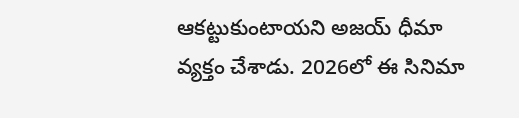ఆకట్టుకుంటాయని అజయ్ ధీమా వ్యక్తం చేశాడు. 2026లో ఈ సినిమా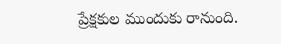ప్రేక్షకుల ముందుకు రానుంది.